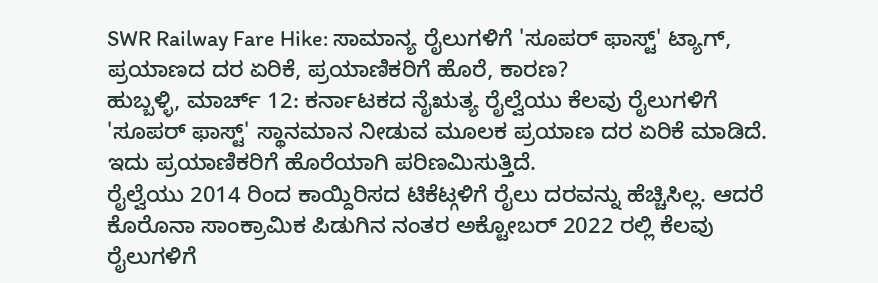SWR Railway Fare Hike: ಸಾಮಾನ್ಯ ರೈಲುಗಳಿಗೆ 'ಸೂಪರ್ ಫಾಸ್ಟ್' ಟ್ಯಾಗ್, ಪ್ರಯಾಣದ ದರ ಏರಿಕೆ, ಪ್ರಯಾಣಿಕರಿಗೆ ಹೊರೆ, ಕಾರಣ?
ಹುಬ್ಬಳ್ಳಿ, ಮಾರ್ಚ್ 12: ಕರ್ನಾಟಕದ ನೈಋತ್ಯ ರೈಲ್ವೆಯು ಕೆಲವು ರೈಲುಗಳಿಗೆ 'ಸೂಪರ್ ಫಾಸ್ಟ್' ಸ್ಥಾನಮಾನ ನೀಡುವ ಮೂಲಕ ಪ್ರಯಾಣ ದರ ಏರಿಕೆ ಮಾಡಿದೆ. ಇದು ಪ್ರಯಾಣಿಕರಿಗೆ ಹೊರೆಯಾಗಿ ಪರಿಣಮಿಸುತ್ತಿದೆ.
ರೈಲ್ವೆಯು 2014 ರಿಂದ ಕಾಯ್ದಿರಿಸದ ಟಿಕೆಟ್ಗಳಿಗೆ ರೈಲು ದರವನ್ನು ಹೆಚ್ಚಿಸಿಲ್ಲ. ಆದರೆ ಕೊರೊನಾ ಸಾಂಕ್ರಾಮಿಕ ಪಿಡುಗಿನ ನಂತರ ಅಕ್ಟೋಬರ್ 2022 ರಲ್ಲಿ ಕೆಲವು ರೈಲುಗಳಿಗೆ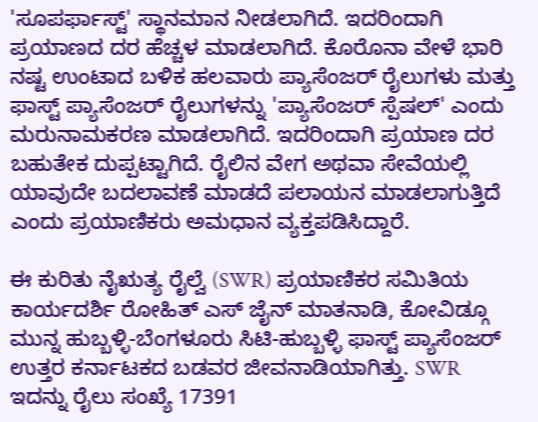'ಸೂಪರ್ಫಾಸ್ಟ್' ಸ್ಥಾನಮಾನ ನೀಡಲಾಗಿದೆ. ಇದರಿಂದಾಗಿ ಪ್ರಯಾಣದ ದರ ಹೆಚ್ಚಳ ಮಾಡಲಾಗಿದೆ. ಕೊರೊನಾ ವೇಳೆ ಭಾರಿ ನಷ್ಟ ಉಂಟಾದ ಬಳಿಕ ಹಲವಾರು ಪ್ಯಾಸೆಂಜರ್ ರೈಲುಗಳು ಮತ್ತು ಫಾಸ್ಟ್ ಪ್ಯಾಸೆಂಜರ್ ರೈಲುಗಳನ್ನು 'ಪ್ಯಾಸೆಂಜರ್ ಸ್ಪೆಷಲ್' ಎಂದು ಮರುನಾಮಕರಣ ಮಾಡಲಾಗಿದೆ. ಇದರಿಂದಾಗಿ ಪ್ರಯಾಣ ದರ ಬಹುತೇಕ ದುಪ್ಪಟ್ಟಾಗಿದೆ. ರೈಲಿನ ವೇಗ ಅಥವಾ ಸೇವೆಯಲ್ಲಿ ಯಾವುದೇ ಬದಲಾವಣೆ ಮಾಡದೆ ಪಲಾಯನ ಮಾಡಲಾಗುತ್ತಿದೆ ಎಂದು ಪ್ರಯಾಣಿಕರು ಅಮಧಾನ ವ್ಯಕ್ತಪಡಿಸಿದ್ದಾರೆ.

ಈ ಕುರಿತು ನೈಋತ್ಯ ರೈಲ್ವೆ (SWR) ಪ್ರಯಾಣಿಕರ ಸಮಿತಿಯ ಕಾರ್ಯದರ್ಶಿ ರೋಹಿತ್ ಎಸ್ ಜೈನ್ ಮಾತನಾಡಿ, ಕೋವಿಡ್ಗೂ ಮುನ್ನ ಹುಬ್ಬಳ್ಳಿ-ಬೆಂಗಳೂರು ಸಿಟಿ-ಹುಬ್ಬಳ್ಳಿ ಫಾಸ್ಟ್ ಪ್ಯಾಸೆಂಜರ್ ಉತ್ತರ ಕರ್ನಾಟಕದ ಬಡವರ ಜೀವನಾಡಿಯಾಗಿತ್ತು. SWR ಇದನ್ನು ರೈಲು ಸಂಖ್ಯೆ 17391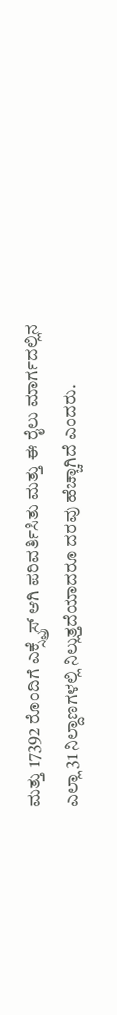ಮತ್ತು 17392 ರೊಂದಿಗೆ ಎಕ್ಸ್ಪ್ರೆಸ್ ಆಗಿ ಪರಿವರ್ತಿಸಿತು ಮತ್ತು ಈ ರೈಲು ಮಾರ್ಗದಲ್ಲಿನ ಎಲ್ಲಾ 31 ನಿಲ್ದಾಣಗಳಲ್ಲಿ ನಿಲ್ಲುತ್ತದೆಯಾದರೂ ದರವು ಹೆಚ್ಚಾಗಿದೆ ಎಂದರು.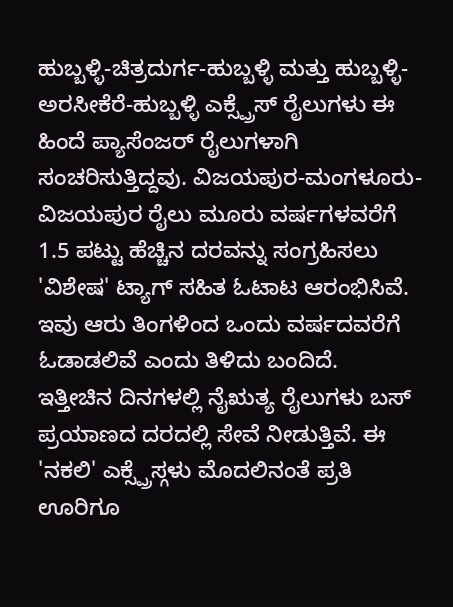ಹುಬ್ಬಳ್ಳಿ-ಚಿತ್ರದುರ್ಗ-ಹುಬ್ಬಳ್ಳಿ ಮತ್ತು ಹುಬ್ಬಳ್ಳಿ-ಅರಸೀಕೆರೆ-ಹುಬ್ಬಳ್ಳಿ ಎಕ್ಸ್ಪ್ರೆಸ್ ರೈಲುಗಳು ಈ ಹಿಂದೆ ಪ್ಯಾಸೆಂಜರ್ ರೈಲುಗಳಾಗಿ ಸಂಚರಿಸುತ್ತಿದ್ದವು. ವಿಜಯಪುರ-ಮಂಗಳೂರು-ವಿಜಯಪುರ ರೈಲು ಮೂರು ವರ್ಷಗಳವರೆಗೆ 1.5 ಪಟ್ಟು ಹೆಚ್ಚಿನ ದರವನ್ನು ಸಂಗ್ರಹಿಸಲು 'ವಿಶೇಷ' ಟ್ಯಾಗ್ ಸಹಿತ ಓಟಾಟ ಆರಂಭಿಸಿವೆ. ಇವು ಆರು ತಿಂಗಳಿಂದ ಒಂದು ವರ್ಷದವರೆಗೆ ಓಡಾಡಲಿವೆ ಎಂದು ತಿಳಿದು ಬಂದಿದೆ.
ಇತ್ತೀಚಿನ ದಿನಗಳಲ್ಲಿ ನೈಋತ್ಯ ರೈಲುಗಳು ಬಸ್ ಪ್ರಯಾಣದ ದರದಲ್ಲಿ ಸೇವೆ ನೀಡುತ್ತಿವೆ. ಈ 'ನಕಲಿ' ಎಕ್ಸ್ಪ್ರೆಸ್ಗಳು ಮೊದಲಿನಂತೆ ಪ್ರತಿ ಊರಿಗೂ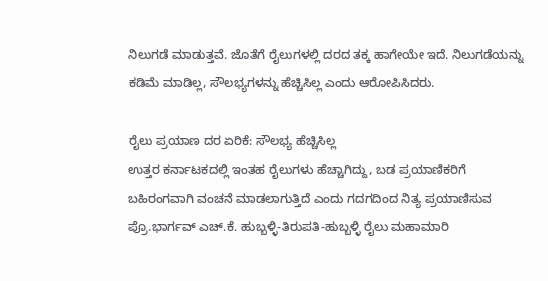ನಿಲುಗಡೆ ಮಾಡುತ್ತವೆ. ಜೊತೆಗೆ ರೈಲುಗಳಲ್ಲಿ ದರದ ತಕ್ಕ ಹಾಗೇಯೇ ಇದೆ. ನಿಲುಗಡೆಯನ್ನು ಕಡಿಮೆ ಮಾಡಿಲ್ಲ, ಸೌಲಭ್ಯಗಳನ್ನು ಹೆಚ್ಚಿಸಿಲ್ಲ ಎಂದು ಆರೋಪಿಸಿದರು.

ರೈಲು ಪ್ರಯಾಣ ದರ ಏರಿಕೆ: ಸೌಲಭ್ಯ ಹೆಚ್ಚಿಸಿಲ್ಲ
ಉತ್ತರ ಕರ್ನಾಟಕದಲ್ಲಿ ಇಂತಹ ರೈಲುಗಳು ಹೆಚ್ಚಾಗಿದ್ದು, ಬಡ ಪ್ರಯಾಣಿಕರಿಗೆ ಬಹಿರಂಗವಾಗಿ ವಂಚನೆ ಮಾಡಲಾಗುತ್ತಿದೆ ಎಂದು ಗದಗದಿಂದ ನಿತ್ಯ ಪ್ರಯಾಣಿಸುವ ಪ್ರೊ.ಭಾರ್ಗವ್ ಎಚ್.ಕೆ. ಹುಬ್ಬಳ್ಳಿ-ತಿರುಪತಿ-ಹುಬ್ಬಳ್ಳಿ ರೈಲು ಮಹಾಮಾರಿ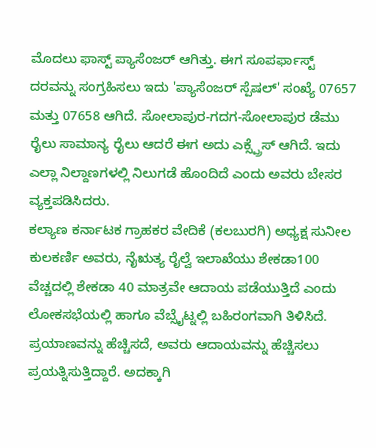ಮೊದಲು ಫಾಸ್ಟ್ ಪ್ಯಾಸೆಂಜರ್ ಆಗಿತ್ತು. ಈಗ ಸೂಪರ್ಫಾಸ್ಟ್ ದರವನ್ನು ಸಂಗ್ರಹಿಸಲು ಇದು 'ಪ್ಯಾಸೆಂಜರ್ ಸ್ಪೆಷಲ್' ಸಂಖ್ಯೆ 07657 ಮತ್ತು 07658 ಆಗಿದೆ. ಸೋಲಾಪುರ-ಗದಗ-ಸೋಲಾಪುರ ಡೆಮು ರೈಲು ಸಾಮಾನ್ಯ ರೈಲು ಆದರೆ ಈಗ ಅದು ಎಕ್ಸ್ಪ್ರೆಸ್ ಆಗಿದೆ. ಇದು ಎಲ್ಲಾ ನಿಲ್ದಾಣಗಳಲ್ಲಿ ನಿಲುಗಡೆ ಹೊಂದಿದೆ ಎಂದು ಅವರು ಬೇಸರ ವ್ಯಕ್ತಪಡಿಸಿದರು.
ಕಲ್ಯಾಣ ಕರ್ನಾಟಕ ಗ್ರಾಹಕರ ವೇದಿಕೆ (ಕಲಬುರಗಿ) ಅಧ್ಯಕ್ಷ ಸುನೀಲ ಕುಲಕರ್ಣಿ ಅವರು, ನೈಋತ್ಯ ರೈಲ್ವೆ ಇಲಾಖೆಯು ಶೇಕಡಾ100 ವೆಚ್ಚದಲ್ಲಿ ಶೇಕಡಾ 40 ಮಾತ್ರವೇ ಆದಾಯ ಪಡೆಯುತ್ತಿದೆ ಎಂದು ಲೋಕಸಭೆಯಲ್ಲಿ ಹಾಗೂ ವೆಬ್ಸೈಟ್ನಲ್ಲಿ ಬಹಿರಂಗವಾಗಿ ತಿಳಿಸಿದೆ. ಪ್ರಯಾಣವನ್ನು ಹೆಚ್ಚಿಸದೆ, ಅವರು ಆದಾಯವನ್ನು ಹೆಚ್ಚಿಸಲು ಪ್ರಯತ್ನಿಸುತ್ತಿದ್ದಾರೆ. ಅದಕ್ಕಾಗಿ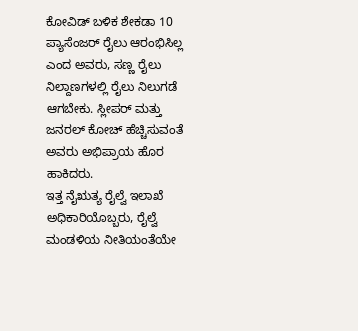ಕೋವಿಡ್ ಬಳಿಕ ಶೇಕಡಾ 10 ಪ್ಯಾಸೆಂಜರ್ ರೈಲು ಆರಂಭಿಸಿಲ್ಲ ಎಂದ ಅವರು, ಸಣ್ಣ ರೈಲು ನಿಲ್ದಾಣಗಳಲ್ಲಿ ರೈಲು ನಿಲುಗಡೆ ಆಗಬೇಕು. ಸ್ಲೀಪರ್ ಮತ್ತು ಜನರಲ್ ಕೋಚ್ ಹೆಚ್ಚಿಸುವಂತೆ ಅವರು ಅಭಿಪ್ರಾಯ ಹೊರ ಹಾಕಿದರು.
ಇತ್ತ ನೈಋತ್ಯ ರೈಲ್ವೆ ಇಲಾಖೆ ಅಧಿಕಾರಿಯೊಬ್ಬರು, ರೈಲ್ವೆ ಮಂಡಳಿಯ ನೀತಿಯಂತೆಯೇ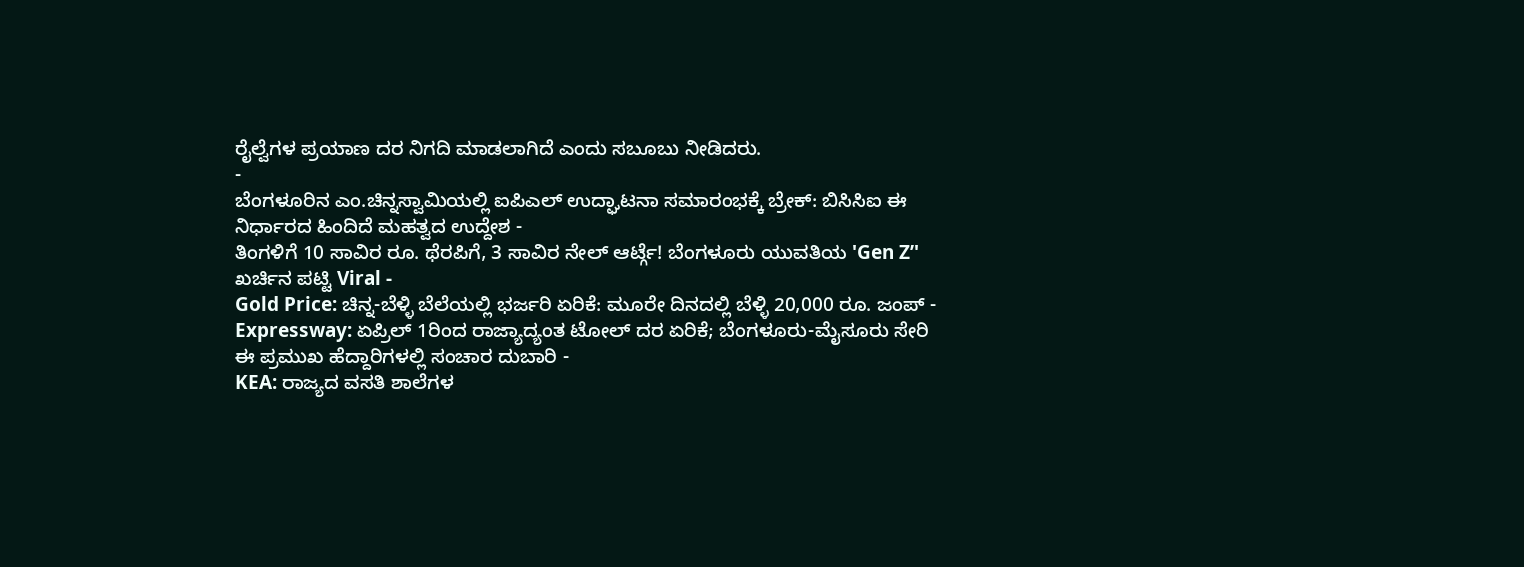ರೈಲ್ವೆಗಳ ಪ್ರಯಾಣ ದರ ನಿಗದಿ ಮಾಡಲಾಗಿದೆ ಎಂದು ಸಬೂಬು ನೀಡಿದರು.
-
ಬೆಂಗಳೂರಿನ ಎಂ.ಚಿನ್ನಸ್ವಾಮಿಯಲ್ಲಿ ಐಪಿಎಲ್ ಉದ್ಘಾಟನಾ ಸಮಾರಂಭಕ್ಕೆ ಬ್ರೇಕ್: ಬಿಸಿಸಿಐ ಈ ನಿರ್ಧಾರದ ಹಿಂದಿದೆ ಮಹತ್ವದ ಉದ್ದೇಶ -
ತಿಂಗಳಿಗೆ 10 ಸಾವಿರ ರೂ. ಥೆರಪಿಗೆ, 3 ಸಾವಿರ ನೇಲ್ ಆರ್ಟ್ಗೆ! ಬೆಂಗಳೂರು ಯುವತಿಯ 'Gen Z’' ಖರ್ಚಿನ ಪಟ್ಟಿ Viral -
Gold Price: ಚಿನ್ನ-ಬೆಳ್ಳಿ ಬೆಲೆಯಲ್ಲಿ ಭರ್ಜರಿ ಏರಿಕೆ: ಮೂರೇ ದಿನದಲ್ಲಿ ಬೆಳ್ಳಿ 20,000 ರೂ. ಜಂಪ್ -
Expressway: ಏಪ್ರಿಲ್ 1ರಿಂದ ರಾಜ್ಯಾದ್ಯಂತ ಟೋಲ್ ದರ ಏರಿಕೆ; ಬೆಂಗಳೂರು-ಮೈಸೂರು ಸೇರಿ ಈ ಪ್ರಮುಖ ಹೆದ್ದಾರಿಗಳಲ್ಲಿ ಸಂಚಾರ ದುಬಾರಿ -
KEA: ರಾಜ್ಯದ ವಸತಿ ಶಾಲೆಗಳ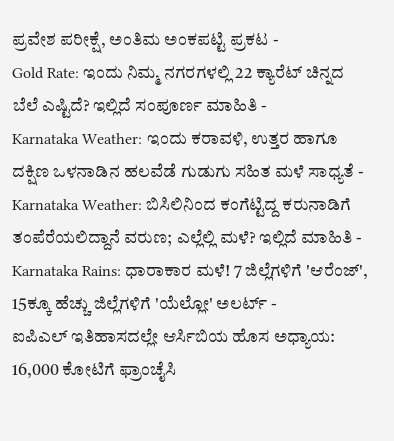ಪ್ರವೇಶ ಪರೀಕ್ಷೆ, ಅಂತಿಮ ಅಂಕಪಟ್ಟಿ ಪ್ರಕಟ -
Gold Rate: ಇಂದು ನಿಮ್ಮ ನಗರಗಳಲ್ಲಿ 22 ಕ್ಯಾರೆಟ್ ಚಿನ್ನದ ಬೆಲೆ ಎಷ್ಟಿದೆ? ಇಲ್ಲಿದೆ ಸಂಪೂರ್ಣ ಮಾಹಿತಿ -
Karnataka Weather: ಇಂದು ಕರಾವಳಿ, ಉತ್ತರ ಹಾಗೂ ದಕ್ಷಿಣ ಒಳನಾಡಿನ ಹಲವೆಡೆ ಗುಡುಗು ಸಹಿತ ಮಳೆ ಸಾಧ್ಯತೆ -
Karnataka Weather: ಬಿಸಿಲಿನಿಂದ ಕಂಗೆಟ್ಟಿದ್ದ ಕರುನಾಡಿಗೆ ತಂಪೆರೆಯಲಿದ್ದಾನೆ ವರುಣ; ಎಲ್ಲೆಲ್ಲಿ ಮಳೆ? ಇಲ್ಲಿದೆ ಮಾಹಿತಿ -
Karnataka Rains: ಧಾರಾಕಾರ ಮಳೆ! 7 ಜಿಲ್ಲೆಗಳಿಗೆ 'ಆರೆಂಜ್', 15ಕ್ಕೂ ಹೆಚ್ಚು ಜಿಲ್ಲೆಗಳಿಗೆ 'ಯೆಲ್ಲೋ' ಅಲರ್ಟ್ -
ಐಪಿಎಲ್ ಇತಿಹಾಸದಲ್ಲೇ ಆರ್ಸಿಬಿಯ ಹೊಸ ಅಧ್ಯಾಯ: 16,000 ಕೋಟಿಗೆ ಫ್ರಾಂಚೈಸಿ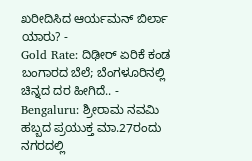ಖರೀದಿಸಿದ ಆರ್ಯಮನ್ ಬಿರ್ಲಾ ಯಾರು? -
Gold Rate: ದಿಢೀರ್ ಏರಿಕೆ ಕಂಡ ಬಂಗಾರದ ಬೆಲೆ; ಬೆಂಗಳೂರಿನಲ್ಲಿ ಚಿನ್ನದ ದರ ಹೀಗಿದೆ.. -
Bengaluru: ಶ್ರೀರಾಮ ನವಮಿ ಹಬ್ಬದ ಪ್ರಯುಕ್ತ ಮಾ.27ರಂದು ನಗರದಲ್ಲಿ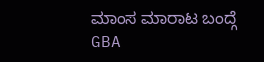ಮಾಂಸ ಮಾರಾಟ ಬಂದ್ಗೆ GBA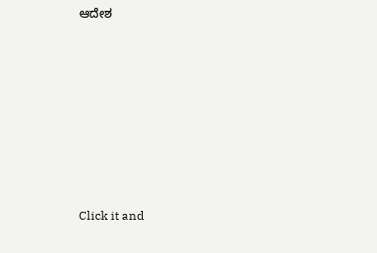ಆದೇಶ












Click it and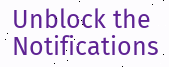Unblock the Notifications